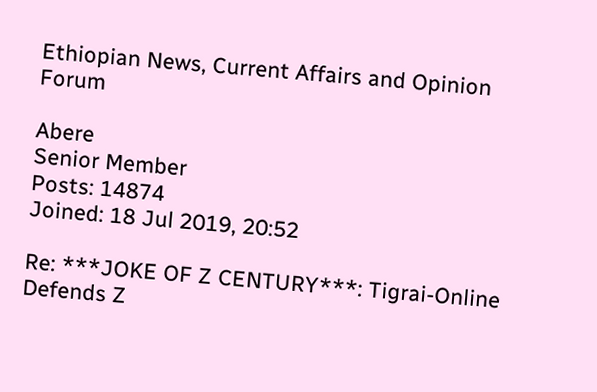Ethiopian News, Current Affairs and Opinion Forum

Abere
Senior Member
Posts: 14874
Joined: 18 Jul 2019, 20:52

Re: ***JOKE OF Z CENTURY***: Tigrai-Online Defends Z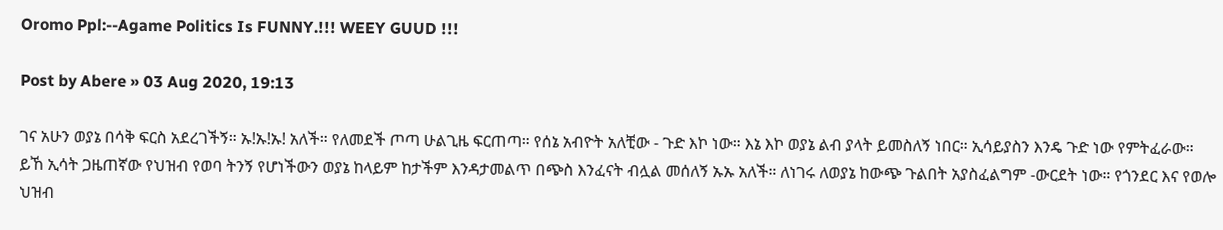Oromo Ppl:--Agame Politics Is FUNNY.!!! WEEY GUUD !!!

Post by Abere » 03 Aug 2020, 19:13

ገና አሁን ወያኔ በሳቅ ፍርስ አደረገችኝ። ኡ!ኡ!ኡ! አለች። የለመደች ጦጣ ሁልጊዜ ፍርጠጣ። የሰኔ አብዮት አለቺው - ጉድ እኮ ነው። እኔ እኮ ወያኔ ልብ ያላት ይመስለኝ ነበር። ኢሳይያስን እንዴ ጉድ ነው የምትፈራው። ይኸ ኢሳት ጋዜጠኛው የህዝብ የወባ ትንኝ የሆነችውን ወያኔ ከላይም ከታችም እንዳታመልጥ በጭስ እንፈናት ብሏል መሰለኝ ኡኡ አለች። ለነገሩ ለወያኔ ከውጭ ጉልበት አያስፈልግም -ውርደት ነው። የጎንደር እና የወሎ ህዝብ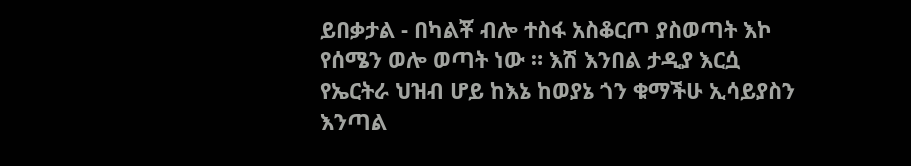ይበቃታል - በካልቾ ብሎ ተስፋ አስቆርጦ ያስወጣት እኮ የሰሜን ወሎ ወጣት ነው ። እሽ እንበል ታዲያ እርሷ የኤርትራ ህዝብ ሆይ ከእኔ ከወያኔ ጎን ቁማችሁ ኢሳይያስን እንጣል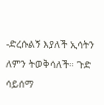-ድረሱልኝ እያለች ኢሳትን ለምን ትወቅሳለች። ጉድ ሳይሰማ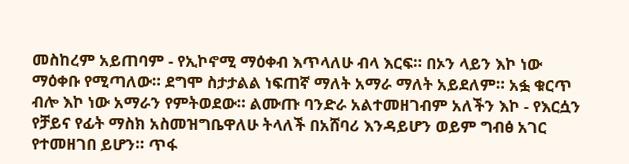መስከረም አይጠባም - የኢኮኖሚ ማዕቀብ እጥላለሁ ብላ እርፍ። በኦን ላይን እኮ ነው ማዕቀቡ የሚጣለው። ደግሞ ስታታልል ነፍጠኛ ማለት አማራ ማለት አይደለም። አፏ ቁርጥ ብሎ እኮ ነው አማራን የምትወደው። ልሙጡ ባንድራ አልተመዘገብም አለችን እኮ - የእርሷን የቻይና የፊት ማስክ አስመዝግቤዋለሁ ትላለች በአሸባሪ እንዳይሆን ወይም ግብፅ አገር የተመዘገበ ይሆን። ጥፋ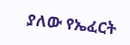ያለው የኤፈርት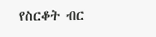የስርቆት ብር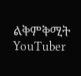ልቅምቅሚት YouTuber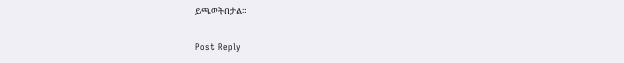ይጫወትበታል።

Post Reply